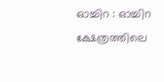ഓച്ചിറ : ഓച്ചിറ ക്ഷേത്രത്തിലെ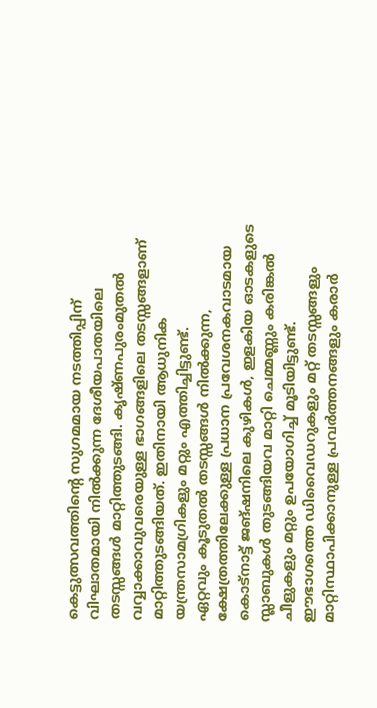കെട്ടുത്സവത്തിന്റെ സുഗമമായ നടത്തിപ്പിന് വിഘാതമായി നിൽക്കുന്ന ദേശീയപാതയിലെ തടസ്സങ്ങൾ മാറ്റിത്തുടങ്ങി. കൃഷ്ണപുരംമുതൽ വവ്വാക്കാവുവരെയുള്ള ഭാഗങ്ങളിലെ തടസ്സങ്ങളാണ് മാറ്റിത്തുടങ്ങിയത്. ഇതിനായി ആധുനിക യന്ത്രസാമഗ്രികളും മറ്റും എത്തിച്ചിട്ടുണ്ട്.
ഏറ്റവും കൂടുതൽ തടസ്സങ്ങൾ നിൽക്കുന്ന, ക്ഷേത്രത്തിലേക്കുള്ള പ്രധാന പ്രവേശനകവാടമായ കൊട്നാട്ട് ജങ്ഷനിലെ കുഴികൾ, ഇളകിയ ഓടകളുടെ സ്ലാബുകൾ തുടങ്ങിയവ മാറ്റി ചെമ്മണ്ണും കരിങ്കൽ ചീളുകളും മറ്റും ഉപയോഗിച്ച് മൂടിയിട്ടുണ്ട്. ഈഭാഗത്തെ ഡിവൈഡറുകളും മറ്റ് തടസ്സങ്ങളും മാറ്റിസ്ഥാപിക്കാനുള്ള പ്രവർത്തനങ്ങളും കരാർ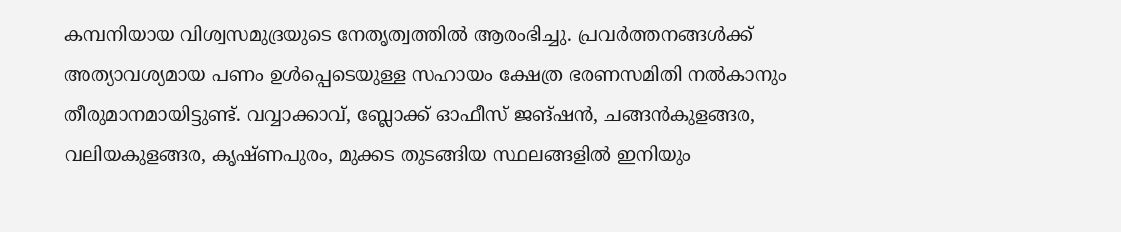കമ്പനിയായ വിശ്വസമുദ്രയുടെ നേതൃത്വത്തിൽ ആരംഭിച്ചു. പ്രവർത്തനങ്ങൾക്ക് അത്യാവശ്യമായ പണം ഉൾപ്പെടെയുള്ള സഹായം ക്ഷേത്ര ഭരണസമിതി നൽകാനും തീരുമാനമായിട്ടുണ്ട്. വവ്വാക്കാവ്, ബ്ലോക്ക് ഓഫീസ് ജങ്ഷൻ, ചങ്ങൻകുളങ്ങര, വലിയകുളങ്ങര, കൃഷ്ണപുരം, മുക്കട തുടങ്ങിയ സ്ഥലങ്ങളിൽ ഇനിയും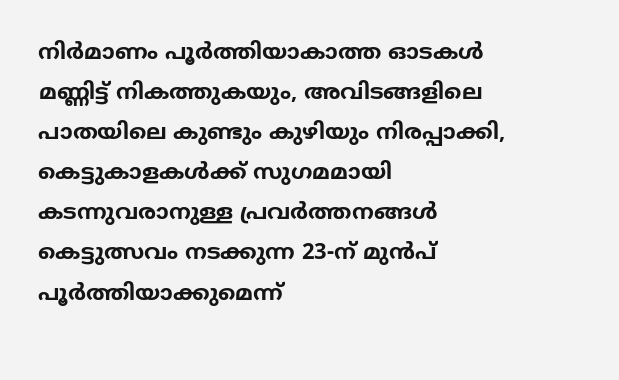നിർമാണം പൂർത്തിയാകാത്ത ഓടകൾ മണ്ണിട്ട് നികത്തുകയും, അവിടങ്ങളിലെ പാതയിലെ കുണ്ടും കുഴിയും നിരപ്പാക്കി, കെട്ടുകാളകൾക്ക് സുഗമമായി കടന്നുവരാനുള്ള പ്രവർത്തനങ്ങൾ കെട്ടുത്സവം നടക്കുന്ന 23-ന് മുൻപ് പൂർത്തിയാക്കുമെന്ന്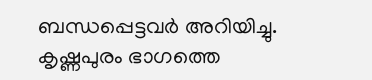ബന്ധപ്പെട്ടവർ അറിയിച്ചു.
കൃഷ്ണപുരം ഭാഗത്തെ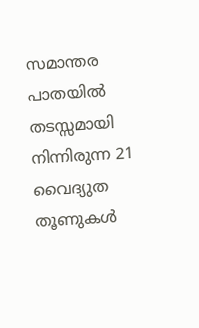സമാന്തര പാതയിൽ തടസ്സമായി നിന്നിരുന്ന 21 വൈദ്യുത തൂണുകൾ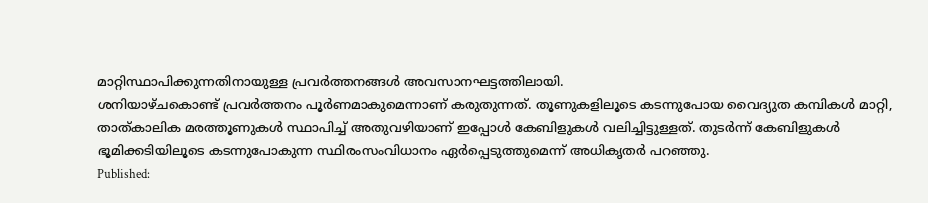മാറ്റിസ്ഥാപിക്കുന്നതിനായുള്ള പ്രവർത്തനങ്ങൾ അവസാനഘട്ടത്തിലായി.
ശനിയാഴ്ചകൊണ്ട് പ്രവർത്തനം പൂർണമാകുമെന്നാണ് കരുതുന്നത്. തൂണുകളിലൂടെ കടന്നുപോയ വൈദ്യുത കമ്പികൾ മാറ്റി, താത്കാലിക മരത്തൂണുകൾ സ്ഥാപിച്ച് അതുവഴിയാണ് ഇപ്പോൾ കേബിളുകൾ വലിച്ചിട്ടുള്ളത്. തുടർന്ന് കേബിളുകൾ ഭൂമിക്കടിയിലൂടെ കടന്നുപോകുന്ന സ്ഥിരംസംവിധാനം ഏർപ്പെടുത്തുമെന്ന് അധികൃതർ പറഞ്ഞു.
Published: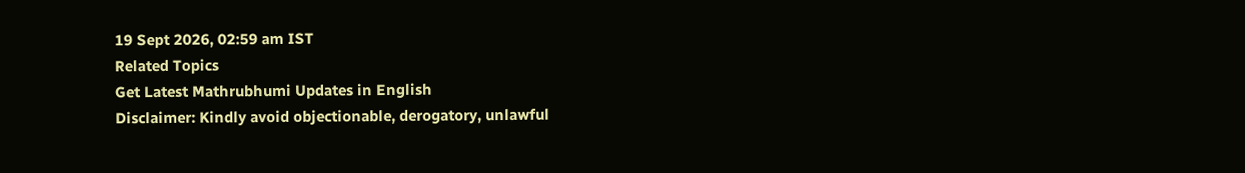19 Sept 2026, 02:59 am IST
Related Topics
Get Latest Mathrubhumi Updates in English
Disclaimer: Kindly avoid objectionable, derogatory, unlawful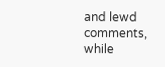and lewd comments, while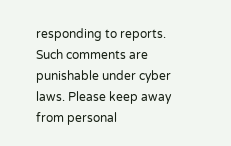responding to reports. Such comments are punishable under cyber laws. Please keep away from personal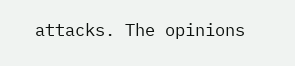attacks. The opinions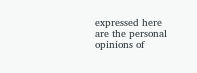expressed here are the personal opinions of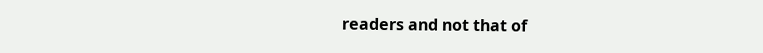readers and not that of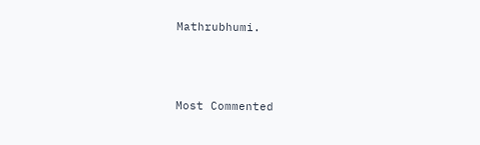Mathrubhumi.



Most Commented